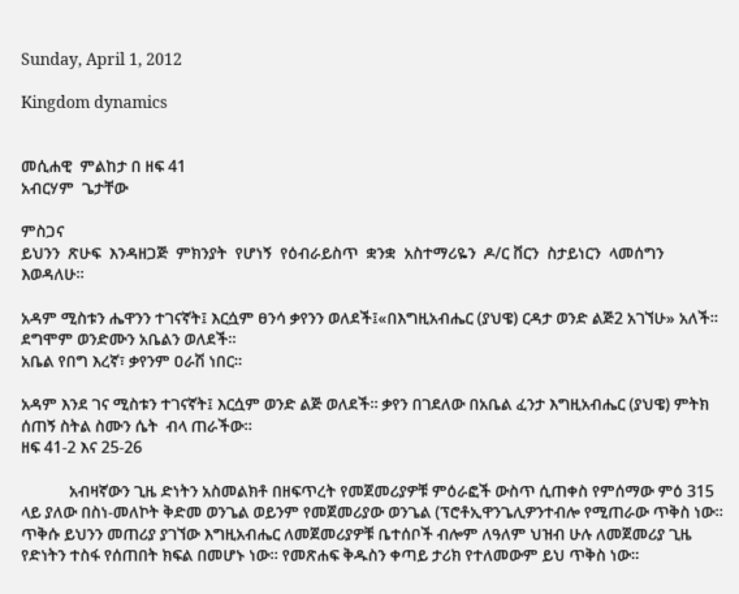Sunday, April 1, 2012

Kingdom dynamics


መሲሐዊ  ምልከታ በ ዘፍ 41
አብርሃም  ጌታቸው

ምስጋና
ይህንን  ጽሁፍ  እንዳዘጋጅ  ምክንያት  የሆነኝ  የዕብራይስጥ  ቋንቋ  አስተማሪዬን  ዶ/ር ቨርን  ስታይነርን  ላመሰግን  እወዳለሁ።

አዳም ሚስቱን ሔዋንን ተገናኛት፤ እርሷም ፀንሳ ቃየንን ወለደች፤«በእግዚአብሔር (ያህዌ) ርዳታ ወንድ ልጅ2 አገኘሁ» አለች። ደግሞም ወንድሙን አቤልን ወለደች።
አቤል የበግ እረኛ፣ ቃየንም ዐራሽ ነበር።

አዳም እንደ ገና ሚስቱን ተገናኛት፤ እርሷም ወንድ ልጅ ወለደች። ቃየን በገደለው በአቤል ፈንታ እግዚአብሔር (ያህዌ) ምትክ ሰጠኝ ስትል ስሙን ሴት  ብላ ጠራችው።
ዘፍ 41-2 እና 25-26

            አብዛኛውን ጊዜ ድነትን አስመልክቶ በዘፍጥረት የመጀመሪያዎቹ ምዕራፎች ውስጥ ሲጠቀስ የምሰማው ምዕ 315 ላይ ያለው በስነ-መለኮት ቅድመ ወንጌል ወይንም የመጀመሪያው ወንጌል (ፕሮቶኢዋንጌሊዎንተብሎ የሚጠራው ጥቅስ ነው። ጥቅሱ ይህንን መጠሪያ ያገኘው እግዚአብሔር ለመጀመሪያዎቹ ቤተሰቦች ብሎም ለዓለም ህዝብ ሁሉ ለመጀመሪያ ጊዜ የድነትን ተስፋ የሰጠበት ክፍል በመሆኑ ነው። የመጽሐፍ ቅዱስን ቀጣይ ታሪክ የተለመውም ይህ ጥቅስ ነው።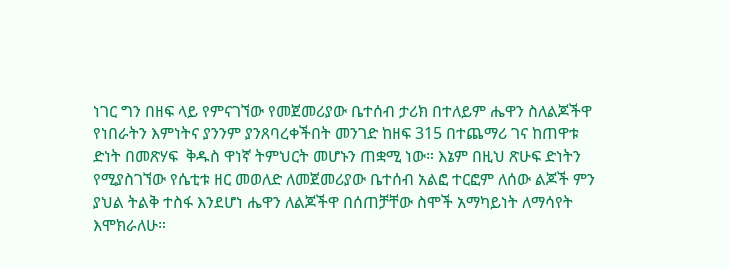ነገር ግን በዘፍ ላይ የምናገኘው የመጀመሪያው ቤተሰብ ታሪክ በተለይም ሔዋን ስለልጆችዋ የነበራትን እምነትና ያንንም ያንጸባረቀችበት መንገድ ከዘፍ 315 በተጨማሪ ገና ከጠዋቱ ድነት በመጽሃፍ  ቅዱስ ዋነኛ ትምህርት መሆኑን ጠቋሚ ነው። እኔም በዚህ ጽሁፍ ድነትን የሚያስገኘው የሴቲቱ ዘር መወለድ ለመጀመሪያው ቤተሰብ አልፎ ተርፎም ለሰው ልጆች ምን ያህል ትልቅ ተስፋ እንደሆነ ሔዋን ለልጆችዋ በሰጠቻቸው ስሞች አማካይነት ለማሳየት እሞክራለሁ።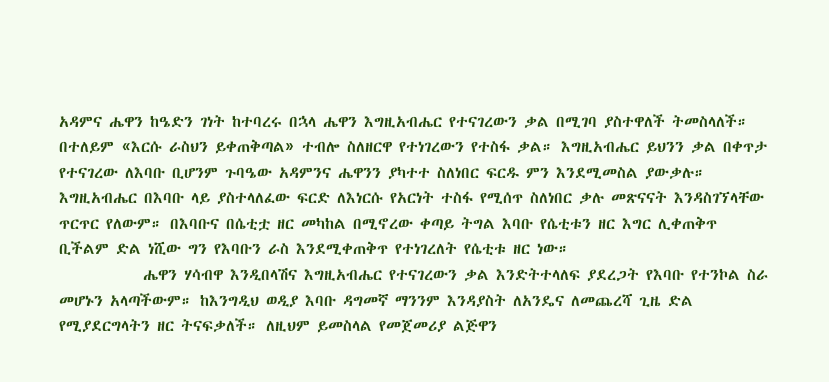አዳምና ሔዋን ከዔድን ገነት ከተባረሩ በኋላ ሔዋን እግዚአብሔር የተናገረውን ቃል በሚገባ ያስተዋለች ትመስላለች። በተለይም «እርሱ ራስህን ይቀጠቅጣል» ተብሎ ስለዘርዋ የተነገረውን የተስፋ ቃል። እግዚአብሔር ይህንን ቃል በቀጥታ የተናገረው ለእባቡ ቢሆንም ጉባዔው አዳምንና ሔዋንን ያካተተ ስለነበር ፍርዱ ምን እንደሚመስል ያውቃሉ። እግዚአብሔር በእባቡ ላይ ያስተላለፈው ፍርድ ለእነርሱ የአርነት ተስፋ የሚሰጥ ስለነበር ቃሉ መጽናናት እንዳስገኘላቸው ጥርጥር የለውም። በእባቡና በሴቲቷ ዘር መካከል በሚኖረው ቀጣይ ትግል እባቡ የሴቲቱን ዘር እግር ሊቀጠቅጥ ቢችልም ድል ነሺው ግን የእባቡን ራስ እንደሚቀጠቅጥ የተነገረለት የሴቲቱ ዘር ነው።
            ሔዋን ሃሳብዋ እንዲበላሽና እግዚአብሔር የተናገረውን ቃል እንድትተላለፍ ያደረጋት የእባቡ የተንኮል ስራ መሆኑን አላጣችውም። ከእንግዲህ ወዲያ እባቡ ዳግመኛ ማንንም እንዳያስት ለአንዴና ለመጨረሻ ጊዜ ድል የሚያደርግላትን ዘር ትናፍቃለች። ለዚህም ይመስላል የመጀመሪያ ልጅዋን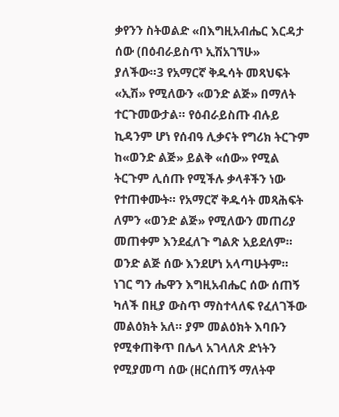ቃየንን ስትወልድ «በእግዚአብሔር እርዳታ  ሰው (በዕብራይስጥ ኢሽአገኘሁ» ያለችው።3 የአማርኛ ቅዱሳት መጻህፍት «ኢሽ» የሚለውን «ወንድ ልጅ» በማለት ተርጉመውታል። የዕብራይስጡ ብሉይ ኪዳንም ሆነ የሰብዓ ሊቃናት የግሪክ ትርጉም ከ«ወንድ ልጅ» ይልቅ «ሰው» የሚል ትርጉም ሊሰጡ የሚችሉ ቃላቶችን ነው የተጠቀሙት። የአማርኛ ቅዱሳት መጻሕፍት ለምን «ወንድ ልጅ» የሚለውን መጠሪያ መጠቀም እንደፈለጉ ግልጽ አይደለም። ወንድ ልጅ ሰው እንደሆነ አላጣሁትም። ነገር ግን ሔዋን እግዚአብሔር ሰው ሰጠኝ ካለች በዚያ ውስጥ ማስተላለፍ የፈለገችው መልዕክት አለ። ያም መልዕክት እባቡን የሚቀጠቅጥ በሌላ አገላለጽ ድነትን የሚያመጣ ሰው (ዘርሰጠኝ ማለትዋ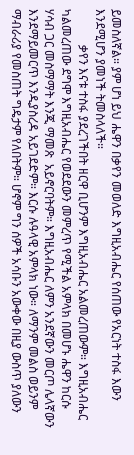ይመስለኛል። ያም ሆነ ይህ ሔዋን በቃየን መወለድ እግዚአብሔር የሰጠው የአርነት ተስፋ እውን እንደሚሆን ያመነች ትመስላለች።
            ቃየን እናቱ ተስፋ ያደረገችበት ዘርዋ ቢሆንም እግዚአብሔር አልመረጠውም። እግዚአብሔር ካልመረጠው ደግሞ እግዚአብሔር የወደደውን መምረጥ የሚችል አምላክ በመሆኑ ሔዋን ከርሱ ሃሳብ ጋር መስማማት እንጂ ማመጽ  አይኖርባትም። እግዚአብሔር ለምን አንደኛውን መርጦ ሌላኛውን እንደማይመርጥ እንዲያስረዳ አይገደድም። እርሱ ሉዓላዊ አምላክ ነው። ለማንም መልስ ወይንም ማብራሪያ የመስጠት ግዴታም የለበትም። ሆኖም ግን ሰዎች አሳቡን አውቀው በዚያ ውስጥ ያለውን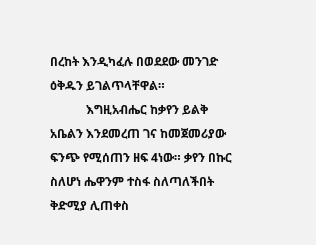በረከት እንዲካፈሉ በወደደው መንገድ ዕቅዱን ይገልጥላቸዋል።
            እግዚአብሔር ከቃየን ይልቅ አቤልን እንደመረጠ ገና ከመጀመሪያው ፍንጭ የሚሰጠን ዘፍ 4ነው። ቃየን በኩር ስለሆነ ሔዋንም ተስፋ ስለጣለችበት ቅድሚያ ሊጠቀስ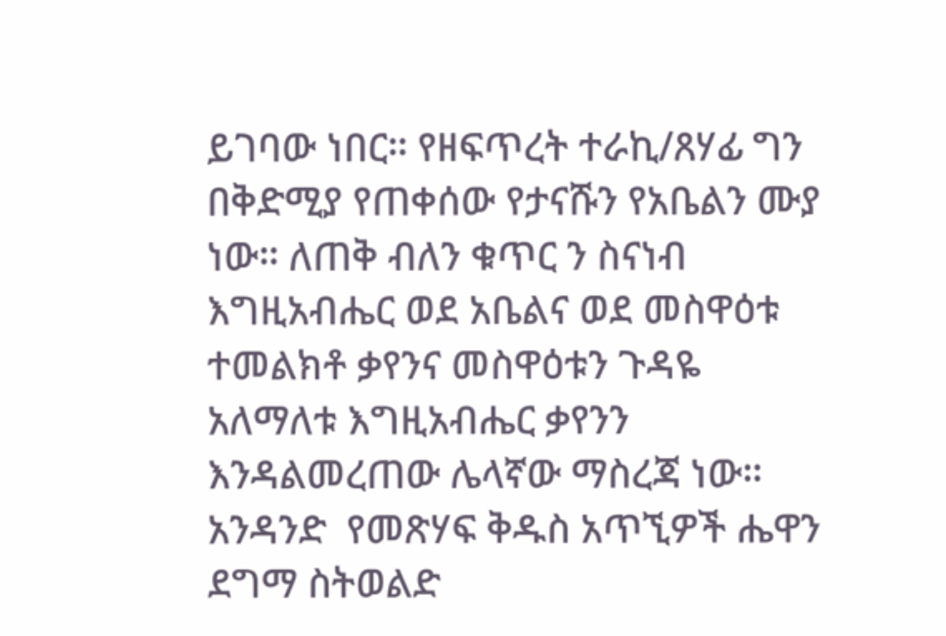ይገባው ነበር። የዘፍጥረት ተራኪ/ጸሃፊ ግን በቅድሚያ የጠቀሰው የታናሹን የአቤልን ሙያ ነው። ለጠቅ ብለን ቁጥር ን ስናነብ እግዚአብሔር ወደ አቤልና ወደ መስዋዕቱ ተመልክቶ ቃየንና መስዋዕቱን ጉዳዬ አለማለቱ እግዚአብሔር ቃየንን እንዳልመረጠው ሌላኛው ማስረጃ ነው። አንዳንድ  የመጽሃፍ ቅዱስ አጥኚዎች ሔዋን ደግማ ስትወልድ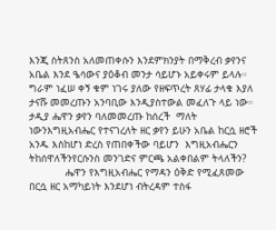እንጂ ስትጸንስ አለመጠቀሱን እንደምክንያት በማቅረብ ቃየንና አቤል እንደ ዔሳውና ያዕቆብ መንታ ሳይሆኑ አይቀሩም ይላሉ። ግራም ነፈሠ ቀኝ ቁም ነገሩ ያለው የዘፍጥረት ጸሃፊ ታላቁ እያለ ታናሹ መመረጡን አንባቢው እንዲያስተውል መፈለጉ ላይ ነው። ታዲያ ሔዋን ቃየን ባለመመረጡ ከሰረች  ማለት ነውንእግዚአብሔር የተናገረለት ዘር ቃየን ይሁን አቤል ከርሷ ዘሮች አንዱ እስከሆነ ድረስ የጠበቀችው ባይሆን  እግዚአብሔርን ትከሰዋለችንየርሱንስ መንገድና ምርጫ አልቀበልም ትላለችን?
            ሔዋን የእግዚአብሔር የማዳን ዕቅድ የሚፈጸመው በርሷ ዘር አማካይነት እንደሆነ ብትረዳም ተስፋ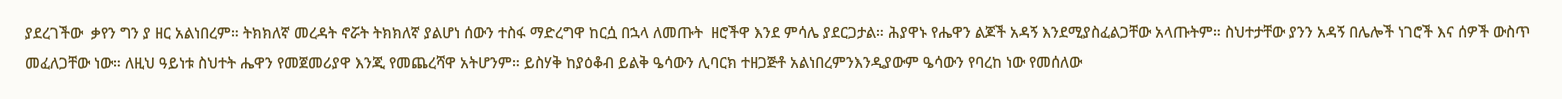ያደረገችው  ቃየን ግን ያ ዘር አልነበረም። ትክክለኛ መረዳት ኖሯት ትክክለኛ ያልሆነ ሰውን ተስፋ ማድረግዋ ከርሷ በኋላ ለመጡት  ዘሮችዋ እንደ ምሳሌ ያደርጋታል። ሕያዋኑ የሔዋን ልጆች አዳኝ እንደሚያስፈልጋቸው አላጡትም። ስህተታቸው ያንን አዳኝ በሌሎች ነገሮች እና ሰዎች ውስጥ መፈለጋቸው ነው። ለዚህ ዓይነቱ ስህተት ሔዋን የመጀመሪያዋ እንጂ የመጨረሻዋ አትሆንም። ይስሃቅ ከያዕቆብ ይልቅ ዔሳውን ሊባርክ ተዘጋጅቶ አልነበረምንእንዲያውም ዔሳውን የባረከ ነው የመሰለው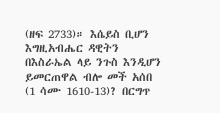(ዘፍ 2733)። እሴይስ ቢሆን እግዚአብሔር ዳዊትን በእስራኤል ላይ ንጉስ እንዲሆን ይመርጠዋል ብሎ መች አሰበ (1 ሳሙ 1610-13)? በርግጥ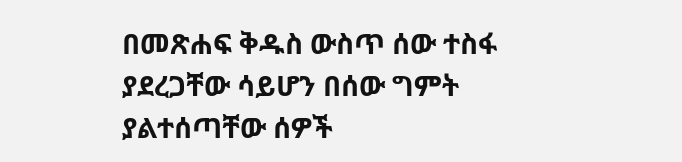በመጽሐፍ ቅዱስ ውስጥ ሰው ተስፋ ያደረጋቸው ሳይሆን በሰው ግምት ያልተሰጣቸው ሰዎች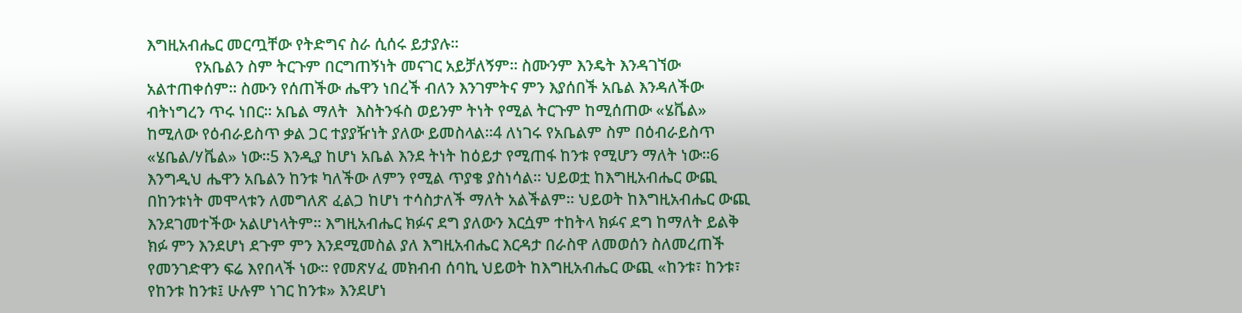እግዚአብሔር መርጧቸው የትድግና ስራ ሲሰሩ ይታያሉ።
            የአቤልን ስም ትርጉም በርግጠኝነት መናገር አይቻለኝም። ስሙንም እንዴት እንዳገኘው አልተጠቀሰም። ስሙን የሰጠችው ሔዋን ነበረች ብለን እንገምትና ምን እያሰበች አቤል እንዳለችው ብትነግረን ጥሩ ነበር። አቤል ማለት  እስትንፋስ ወይንም ትነት የሚል ትርጉም ከሚሰጠው «ሄቬል» ከሚለው የዕብራይስጥ ቃል ጋር ተያያዥነት ያለው ይመስላል።4 ለነገሩ የአቤልም ስም በዕብራይስጥ «ሄቤል/ሃቬል» ነው።5 እንዲያ ከሆነ አቤል እንደ ትነት ከዕይታ የሚጠፋ ከንቱ የሚሆን ማለት ነው።6 እንግዲህ ሔዋን አቤልን ከንቱ ካለችው ለምን የሚል ጥያቄ ያስነሳል። ህይወቷ ከእግዚአብሔር ውጪ በከንቱነት መሞላቱን ለመግለጽ ፈልጋ ከሆነ ተሳስታለች ማለት አልችልም። ህይወት ከእግዚአብሔር ውጪ እንደገመተችው አልሆነላትም። እግዚአብሔር ክፉና ደግ ያለውን እርሷም ተከትላ ክፉና ደግ ከማለት ይልቅ ክፉ ምን እንደሆነ ደጉም ምን እንደሚመስል ያለ እግዚአብሔር እርዳታ በራስዋ ለመወሰን ስለመረጠች የመንገድዋን ፍሬ እየበላች ነው። የመጽሃፈ መክብብ ሰባኪ ህይወት ከእግዚአብሔር ውጪ «ከንቱ፣ ከንቱ፣ የከንቱ ከንቱ፤ ሁሉም ነገር ከንቱ» እንደሆነ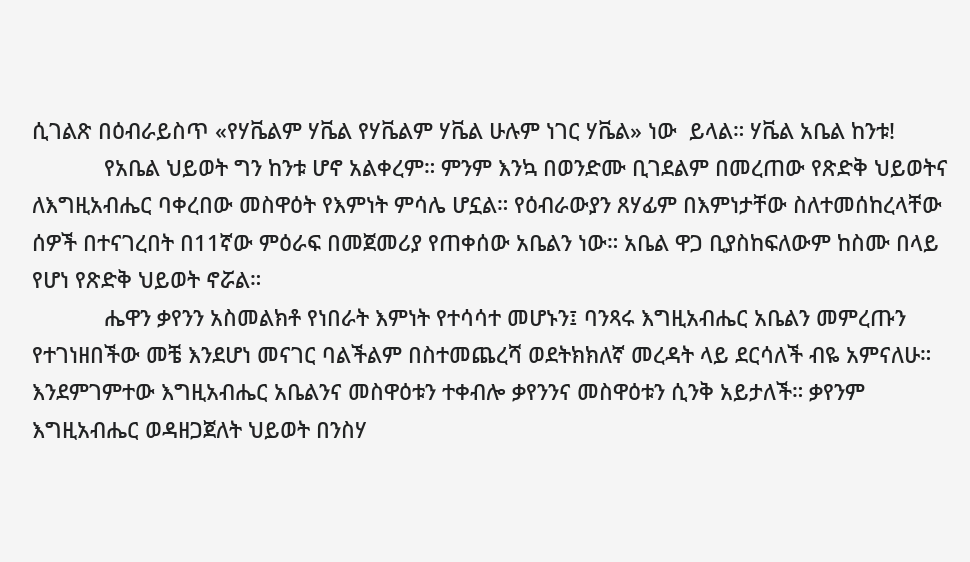ሲገልጽ በዕብራይስጥ «የሃቬልም ሃቬል የሃቬልም ሃቬል ሁሉም ነገር ሃቬል» ነው  ይላል። ሃቬል አቤል ከንቱ!
            የአቤል ህይወት ግን ከንቱ ሆኖ አልቀረም። ምንም እንኳ በወንድሙ ቢገደልም በመረጠው የጽድቅ ህይወትና  ለእግዚአብሔር ባቀረበው መስዋዕት የእምነት ምሳሌ ሆኗል። የዕብራውያን ጸሃፊም በእምነታቸው ስለተመሰከረላቸው  ሰዎች በተናገረበት በ11ኛው ምዕራፍ በመጀመሪያ የጠቀሰው አቤልን ነው። አቤል ዋጋ ቢያስከፍለውም ከስሙ በላይ  የሆነ የጽድቅ ህይወት ኖሯል።
            ሔዋን ቃየንን አስመልክቶ የነበራት እምነት የተሳሳተ መሆኑን፤ ባንጻሩ እግዚአብሔር አቤልን መምረጡን የተገነዘበችው መቼ እንደሆነ መናገር ባልችልም በስተመጨረሻ ወደትክክለኛ መረዳት ላይ ደርሳለች ብዬ አምናለሁ። እንደምገምተው እግዚአብሔር አቤልንና መስዋዕቱን ተቀብሎ ቃየንንና መስዋዕቱን ሲንቅ አይታለች። ቃየንም እግዚአብሔር ወዳዘጋጀለት ህይወት በንስሃ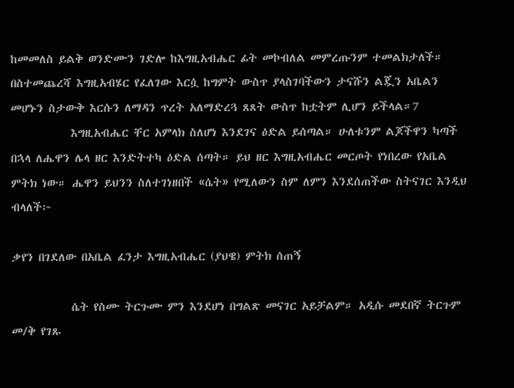ከመመለስ ይልቅ ወንድሙን ገድሎ ከእግዚአብሔር ፊት መኮብለል መምረጡንም ተመልክታለች። በስተመጨረሻ እግዚአብሄር የፈለገው እርሷ ከግምት ውስጥ ያላስገባችውን ታናሹን ልጇን አቤልን መሆኑን ስታውቅ እርሱን ለማዳን ጥረት አለማድረጓ ጸጸት ውስጥ ከቷትም ሊሆን ይችላል።7
            እግዚአብሔር ቸር አምላክ ስለሆነ እንደገና ዕድል ይሰጣል። ሁለቱንም ልጆችዋን ካጣች በኋላ ለሔዋን ሌላ ዘር እንድትተካ ዕድል ሰጣት። ይህ ዘር እግዚአብሔር መርጦት የነበረው የአቤል ምትክ ነው። ሔዋን ይህንን ስለተገነዘበች «ሴት» የሚለውን ስም ለምን እንደሰጠችው ስትናገር እንዲህ ብላለች፦

ቃየን በገደለው በአቤል ፈንታ እግዚአብሔር (ያህዌ) ምትክ ሰጠኝ

            ሴት የስሙ ትርጉሙ ምን እንደሆነ በግልጽ መናገር አይቻልም። አዲሱ መደበኛ ትርጉም መ/ቅ የገጹ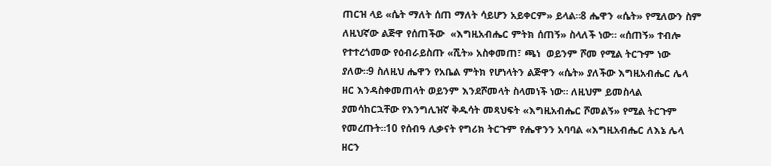ጠርዝ ላይ «ሴት ማለት ሰጠ ማለት ሳይሆን አይቀርም» ይላል።8 ሔዋን «ሴት» የሚለውን ስም ለዚህኛው ልጅዋ የሰጠችው  «እግዚአብሔር ምትክ ሰጠኝ» ስላለች ነው። «ሰጠኝ» ተብሎ የተተረጎመው የዕብራይስጡ «ሺት» አስቀመጠ፣ ጫነ  ወይንም ሾመ የሚል ትርጉም ነው ያለው።9 ስለዚህ ሔዋን የአቤል ምትክ የሆነላትን ልጅዋን «ሴት» ያለችው እግዚአብሔር ሌላ ዘር እንዳስቀመጠላት ወይንም እንደሾመላት ስላመነች ነው። ለዚህም ይመስላል ያመሳከርኋቸው የእንግሊዝኛ ቅዱሳት መጻህፍት «እግዚአብሔር ሾመልኝ» የሚል ትርጉም የመረጡት።10 የሰብዓ ሊቃናት የግሪክ ትርጉም የሔዋንን አባባል «እግዚአብሔር ለእኔ ሌላ ዘርን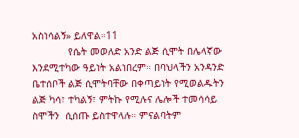አስነሳልኝ» ይለዋል።11
            የሴት መወለድ አንድ ልጅ ሲሞት በሌላኛው እንደሚተካው ዓይነት አልነበረም። በባህላችን አንዳንድ ቤተሰቦች ልጅ ሲሞትባቸው በቀጣይነት የሚወልዱትን ልጅ ካሳ፣ ተካልኝ፣ ምትኩ የሚሉና ሌሎች ተመሳሳይ ስሞችን  ሲሰጡ ይስተዋላሉ። ምናልባትም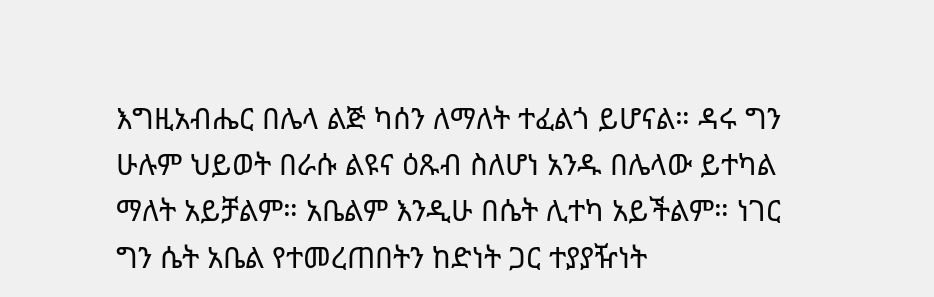እግዚአብሔር በሌላ ልጅ ካሰን ለማለት ተፈልጎ ይሆናል። ዳሩ ግን ሁሉም ህይወት በራሱ ልዩና ዕጹብ ስለሆነ አንዱ በሌላው ይተካል ማለት አይቻልም። አቤልም እንዲሁ በሴት ሊተካ አይችልም። ነገር  ግን ሴት አቤል የተመረጠበትን ከድነት ጋር ተያያዥነት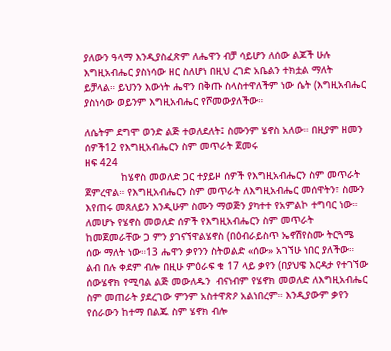ያለውን ዓላማ እንዲያስፈጽም ለሔዋን ብቻ ሳይሆን ለሰው ልጆች ሁሉ እግዚአብሔር ያስነሳው ዘር ስለሆነ በዚህ ረገድ አቤልን ተክቷል ማለት ይቻላል። ይህንን እውነት ሔዋን በቅጡ ስላስተዋለችም ነው ሴት (እግዚአብሔር ያስነሳው ወይንም እግዚአብሔር የሾመውያለችው።

ለሴትም ደግሞ ወንድ ልጅ ተወለደለት፤ ስሙንም ሄኖስ አለው። በዚያም ዘመን ሰዎች12 የእግዚአብሔርን ስም መጥራት ጀመሩ
ዘፍ 424
            ከሄኖስ መወለድ ጋር ተያይዞ ሰዎች የእግዚአብሔርን ስም መጥራት ጀምረዋል። የእግዚአብሔርን ስም መጥራት ለእግዚአብሔር መሰዋትን፣ ስሙን እየጠሩ መጸለይን እንዲሁም ስሙን ማወጅን ያካተተ የአምልኮ ተግባር ነው። ለመሆኑ የሄኖስ መወለድ ሰዎች የእግዚአብሔርን ስም መጥራት ከመጀመራቸው ጋ ምን ያገናኘዋልሄኖስ (በዕብራይስጥ ኤኖሽየስሙ ትርጓሜ ሰው ማለት ነው።13 ሔዋን ቃየንን ስትወልድ «ሰው» አገኘሁ ነበር ያለችው። ልብ በሉ ቀደም ብሎ በዚሁ ምዕራፍ ቁ 17 ላይ ቃየን (በያህዌ እርዳታ የተገኘው ሰውሄኖክ የሚባል ልጅ መውለዱን  ብናነብም የሄኖክ መወለድ ለእግዚአብሔር ስም መጠራት ያደረገው ምንም አስተዋጽዖ አልነበረም። እንዲያውም ቃየን  የሰራውን ከተማ በልጁ ስም ሄኖክ ብሎ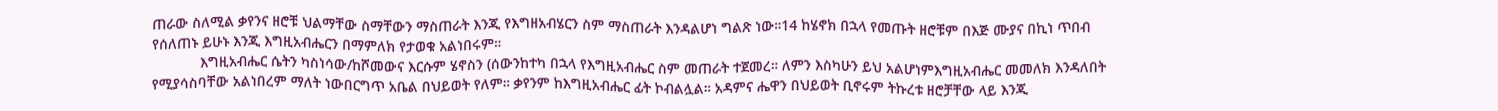ጠራው ስለሚል ቃየንና ዘሮቹ ህልማቸው ስማቸውን ማስጠራት እንጂ የእግዘአብሄርን ስም ማስጠራት እንዳልሆነ ግልጽ ነው።14 ከሄኖክ በኋላ የመጡት ዘሮቹም በእጅ ሙያና በኪነ ጥበብ የሰለጠኑ ይሁኑ እንጂ እግዚአብሔርን በማምለክ የታወቁ አልነበሩም።
            እግዚአብሔር ሴትን ካስነሳው/ከሾመውና እርሱም ሄኖስን (ሰውንከተካ በኋላ የእግዚአብሔር ስም መጠራት ተጀመረ። ለምን እስካሁን ይህ አልሆነምእግዚአብሔር መመለክ እንዳለበት የሚያሳስባቸው አልነበረም ማለት ነውበርግጥ አቤል በህይወት የለም። ቃየንም ከእግዚአብሔር ፊት ኮብልሏል። አዳምና ሔዋን በህይወት ቢኖሩም ትኩረቱ ዘሮቻቸው ላይ እንጂ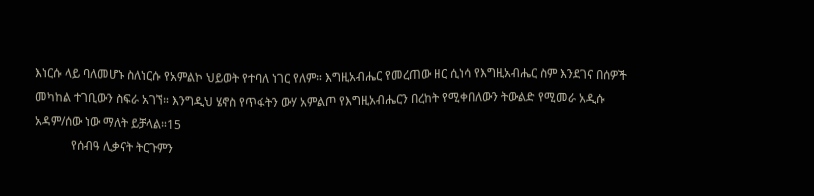እነርሱ ላይ ባለመሆኑ ስለነርሱ የአምልኮ ህይወት የተባለ ነገር የለም። እግዚአብሔር የመረጠው ዘር ሲነሳ የእግዚአብሔር ስም እንደገና በሰዎች መካከል ተገቢውን ስፍራ አገኘ። እንግዲህ ሄኖስ የጥፋትን ውሃ አምልጦ የእግዚአብሔርን በረከት የሚቀበለውን ትውልድ የሚመራ አዲሱ አዳም/ሰው ነው ማለት ይቻላል።15
            የሰብዓ ሊቃናት ትርጉምን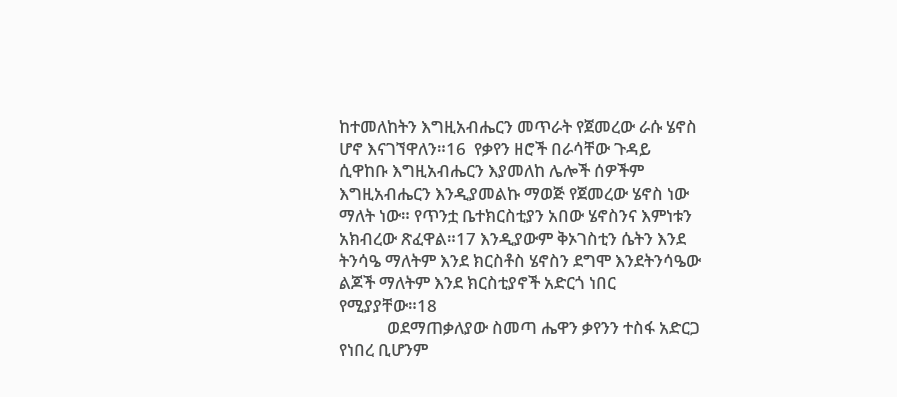ከተመለከትን እግዚአብሔርን መጥራት የጀመረው ራሱ ሄኖስ ሆኖ እናገኘዋለን።16  የቃየን ዘሮች በራሳቸው ጉዳይ ሲዋከቡ እግዚአብሔርን እያመለከ ሌሎች ሰዎችም እግዚአብሔርን እንዲያመልኩ ማወጅ የጀመረው ሄኖስ ነው ማለት ነው። የጥንቷ ቤተክርስቲያን አበው ሄኖስንና እምነቱን አክብረው ጽፈዋል።17 እንዲያውም ቅኦገስቲን ሴትን እንደ ትንሳዔ ማለትም እንደ ክርስቶስ ሄኖስን ደግሞ እንደትንሳዔው ልጆች ማለትም እንደ ክርስቲያኖች አድርጎ ነበር የሚያያቸው።18
            ወደማጠቃለያው ስመጣ ሔዋን ቃየንን ተስፋ አድርጋ የነበረ ቢሆንም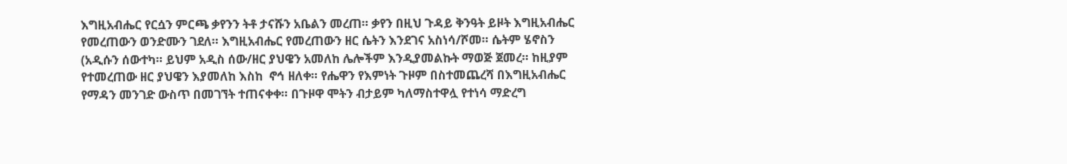እግዚአብሔር የርሷን ምርጫ ቃየንን ትቶ ታናሹን አቤልን መረጠ። ቃየን በዚህ ጉዳይ ቅንዓት ይዞት እግዚአብሔር የመረጠውን ወንድሙን ገደለ። እግዚአብሔር የመረጠውን ዘር ሴትን እንደገና አስነሳ/ሾመ። ሴትም ሄኖስን (አዲሱን ሰውተካ። ይህም አዲስ ሰው/ዘር ያህዌን አመለከ ሌሎችም እንዲያመልኩት ማወጅ ጀመረ። ከዚያም የተመረጠው ዘር ያህዌን እያመለከ እስከ  ኖኅ ዘለቀ። የሔዋን የእምነት ጉዞም በስተመጨረሻ በእግዚአብሔር የማዳን መንገድ ውስጥ በመገኘት ተጠናቀቀ። በጉዞዋ ሞትን ብታይም ካለማስተዋሏ የተነሳ ማድረግ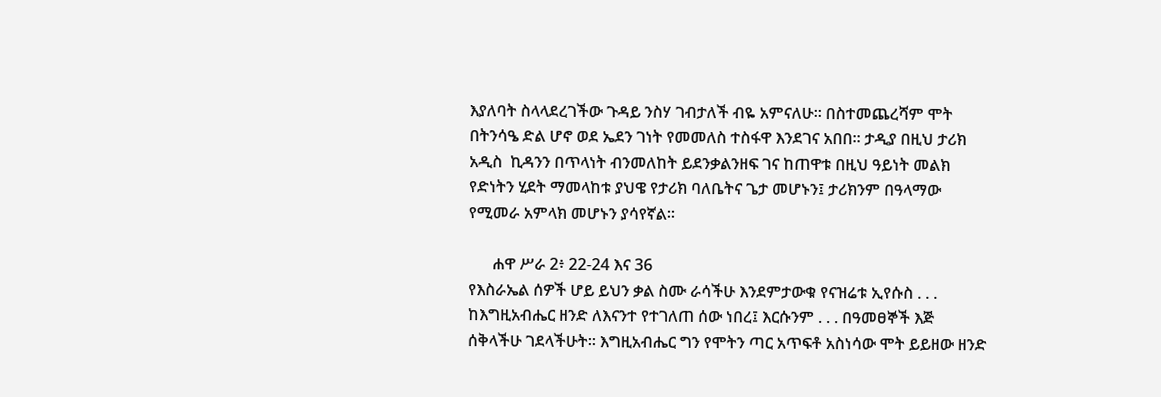እያለባት ስላላደረገችው ጉዳይ ንስሃ ገብታለች ብዬ አምናለሁ። በስተመጨረሻም ሞት በትንሳዔ ድል ሆኖ ወደ ኤደን ገነት የመመለስ ተስፋዋ እንደገና አበበ። ታዲያ በዚህ ታሪክ አዲስ  ኪዳንን በጥላነት ብንመለከት ይደንቃልንዘፍ ገና ከጠዋቱ በዚህ ዓይነት መልክ የድነትን ሂደት ማመላከቱ ያህዌ የታሪክ ባለቤትና ጌታ መሆኑን፤ ታሪክንም በዓላማው የሚመራ አምላክ መሆኑን ያሳየኛል።

      ሐዋ ሥራ 2፥ 22-24 እና 36
የእስራኤል ሰዎች ሆይ ይህን ቃል ስሙ ራሳችሁ እንደምታውቁ የናዝሬቱ ኢየሱስ . . . ከእግዚአብሔር ዘንድ ለእናንተ የተገለጠ ሰው ነበረ፤ እርሱንም . . . በዓመፀኞች እጅ ሰቅላችሁ ገደላችሁት። እግዚአብሔር ግን የሞትን ጣር አጥፍቶ አስነሳው ሞት ይይዘው ዘንድ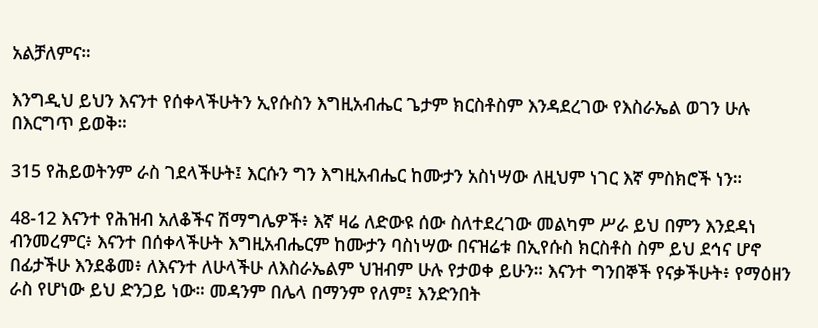አልቻለምና።

እንግዲህ ይህን እናንተ የሰቀላችሁትን ኢየሱስን እግዚአብሔር ጌታም ክርስቶስም እንዳደረገው የእስራኤል ወገን ሁሉ በእርግጥ ይወቅ።

315 የሕይወትንም ራስ ገደላችሁት፤ እርሱን ግን እግዚአብሔር ከሙታን አስነሣው ለዚህም ነገር እኛ ምስክሮች ነን።

48-12 እናንተ የሕዝብ አለቆችና ሽማግሌዎች፥ እኛ ዛሬ ለድውዩ ሰው ስለተደረገው መልካም ሥራ ይህ በምን እንደዳነ ብንመረምር፥ እናንተ በሰቀላችሁት እግዚአብሔርም ከሙታን ባስነሣው በናዝሬቱ በኢየሱስ ክርስቶስ ስም ይህ ደኅና ሆኖ በፊታችሁ እንደቆመ፥ ለእናንተ ለሁላችሁ ለእስራኤልም ህዝብም ሁሉ የታወቀ ይሁን። እናንተ ግንበኞች የናቃችሁት፥ የማዕዘን ራስ የሆነው ይህ ድንጋይ ነው። መዳንም በሌላ በማንም የለም፤ እንድንበት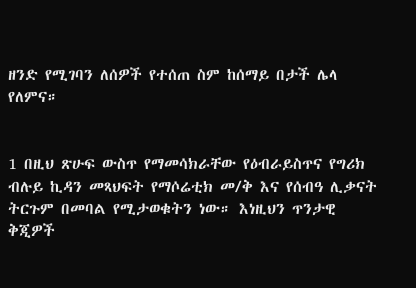ዘንድ የሚገባን ለሰዎች የተሰጠ ስም ከሰማይ በታች ሌላ የለምና።


1 በዚህ ጽሁፍ ውስጥ የማመሳክራቸው የዕብራይስጥና የግሪክ ብሉይ ኪዳን መጻህፍት የማሶሬቲክ መ/ቅ እና የሰብዓ ሊቃናት ትርጉም በመባል የሚታወቁትን ነው። እነዚህን ጥንታዊ ቅጂዎች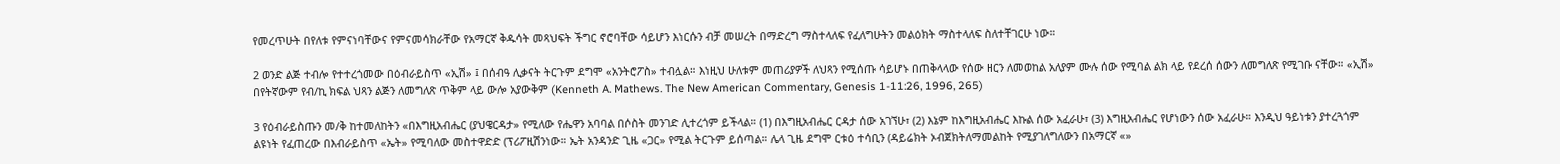የመረጥሁት በየለቱ የምናነባቸውና የምናመሳክራቸው የአማርኛ ቅዱሳት መጻህፍት ችግር ኖሮባቸው ሳይሆን እነርሱን ብቻ መሠረት በማድረግ ማስተላለፍ የፈለግሁትን መልዕክት ማስተላለፍ ስለተቸገርሁ ነው።

2 ወንድ ልጅ ተብሎ የተተረጎመው በዕብራይስጥ «ኢሽ» ፤ በሰብዓ ሊቃናት ትርጉም ደግሞ «አንትሮፖስ» ተብሏል። እነዚህ ሁለቱም መጠሪያዎች ለህጻን የሚሰጡ ሳይሆኑ በጠቅላላው የሰው ዘርን ለመወከል አለያም ሙሉ ሰው የሚባል ልክ ላይ የደረሰ ሰውን ለመግለጽ የሚገቡ ናቸው። «ኢሽ» በየትኛውም የብ/ኪ ክፍል ህጻን ልጅን ለመግለጽ ጥቅም ላይ ውሎ አያውቅም (Kenneth A. Mathews. The New American Commentary, Genesis 1-11:26, 1996, 265)

3 የዕብራይስጡን መ/ቅ ከተመለከትን «በእግዚአብሔር (ያህዌርዳታ» የሚለው የሔዋን አባባል በሶስት መንገድ ሊተረጎም ይችላል። (1) በእግዚአብሔር ርዳታ ሰው አገኘሁ፣ (2) እኔም ከእግዚአብሔር እኩል ሰው አፈራሁ፣ (3) እግዚአብሔር የሆነውን ሰው አፈራሁ። እንዲህ ዓይነቱን ያተረጓጎም ልዩነት የፈጠረው በእብራይስጥ «ኤት» የሚባለው መስተዋድድ (ፕሪፖዚሽንነው። ኤት አንዳንድ ጊዜ «ጋር» የሚል ትርጉም ይሰጣል። ሌላ ጊዜ ደግሞ ርቱዕ ተሳቢን (ዳይሬክት ኦብጀክትለማመልከት የሚያገለግለውን በአማርኛ «»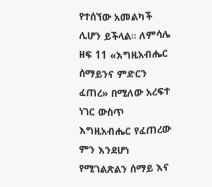የተሰኘው አመልካች ሊሆን ይችላል። ለምሳሌ ዘፍ 11 «እግዚአብሔር ሰማይንና ምድርን ፈጠረ» በሚለው አረፍተ ነገር ውስጥ እግዚአብሔር የፈጠረው ምን እንደሆነ የሚገልጽልን ሰማይ እና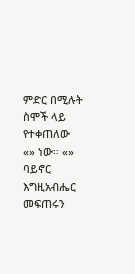ምድር በሚሉት ስሞች ላይ  የተቀጠለው «» ነው። «» ባይኖር እግዚአብሔር መፍጠሩን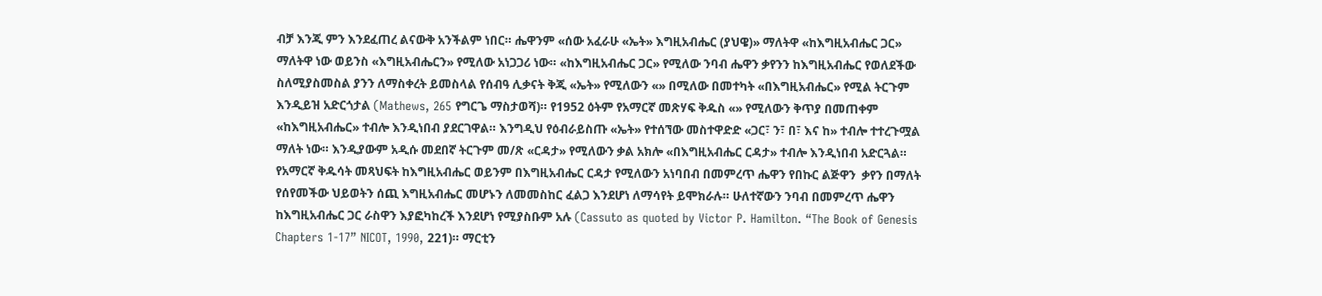ብቻ እንጂ ምን እንደፈጠረ ልናውቅ አንችልም ነበር። ሔዋንም «ሰው አፈራሁ «ኤት» እግዚአብሔር (ያህዌ)» ማለትዋ «ከእግዚአብሔር ጋር» ማለትዋ ነው ወይንስ «እግዚአብሔርን» የሚለው አነጋጋሪ ነው። «ከእግዚአብሔር ጋር» የሚለው ንባብ ሔዋን ቃየንን ከእግዚአብሔር የወለደችው ስለሚያስመስል ያንን ለማስቀረት ይመስላል የሰብዓ ሊቃናት ቅጂ «ኤት» የሚለውን «» በሚለው በመተካት «በእግዚአብሔር» የሚል ትርጉም እንዲይዝ አድርጎታል (Mathews, 265 የግርጌ ማስታወሻ)። የ1952 ዕትም የአማርኛ መጽሃፍ ቅዱስ «» የሚለውን ቅጥያ በመጠቀም «ከእግዚአብሔር» ተብሎ እንዲነበብ ያደርገዋል። እንግዲህ የዕብራይስጡ «ኤት» የተሰኘው መስተዋድድ «ጋር፣ ን፣ በ፣ እና ከ» ተብሎ ተተረጉሟል ማለት ነው። እንዲያውም አዲሱ መደበኛ ትርጉም መ/ጽ «ርዳታ» የሚለውን ቃል አክሎ «በእግዚአብሔር ርዳታ» ተብሎ እንዲነበብ አድርጓል።
የአማርኛ ቅዱሳት መጻህፍት ከእግዚአብሔር ወይንም በእግዚአብሔር ርዳታ የሚለውን አነባበብ በመምረጥ ሔዋን የበኩር ልጅዋን  ቃየን በማለት የሰየመችው ህይወትን ሰጪ እግዚአብሔር መሆኑን ለመመስከር ፈልጋ እንደሆነ ለማሳየት ይሞክራሉ። ሁለተኛውን ንባብ በመምረጥ ሔዋን ከእግዚአብሔር ጋር ራስዋን እያፎካከረች እንደሆነ የሚያስቡም አሉ (Cassuto as quoted by Victor P. Hamilton. “The Book of Genesis Chapters 1-17” NICOT, 1990, 221)። ማርቲን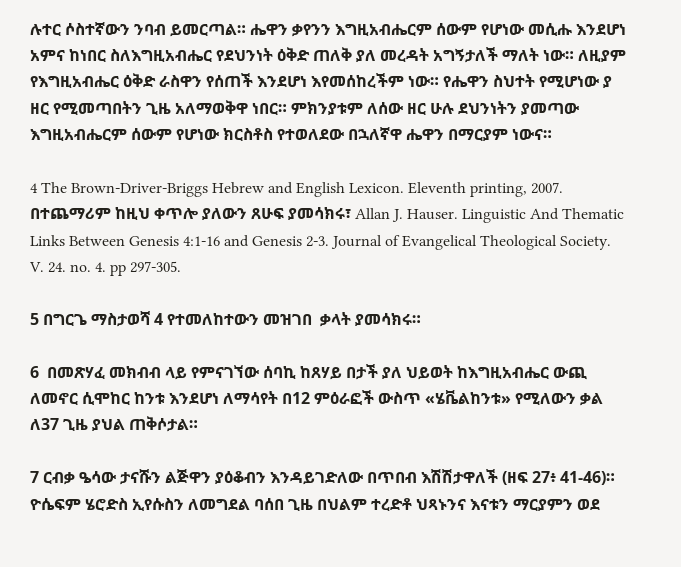ሉተር ሶስተኛውን ንባብ ይመርጣል። ሔዋን ቃየንን እግዚአብሔርም ሰውም የሆነው መሲሑ እንደሆነ አምና ከነበር ስለእግዚአብሔር የደህንነት ዕቅድ ጠለቅ ያለ መረዳት አግኝታለች ማለት ነው። ለዚያም የእግዚአብሔር ዕቅድ ራስዋን የሰጠች እንደሆነ እየመሰከረችም ነው። የሔዋን ስህተት የሚሆነው ያ ዘር የሚመጣበትን ጊዜ አለማወቅዋ ነበር። ምክንያቱም ለሰው ዘር ሁሉ ደህንነትን ያመጣው እግዚአብሔርም ሰውም የሆነው ክርስቶስ የተወለደው በኋለኛዋ ሔዋን በማርያም ነውና።

4 The Brown-Driver-Briggs Hebrew and English Lexicon. Eleventh printing, 2007.  በተጨማሪም ከዚህ ቀጥሎ ያለውን ጸሁፍ ያመሳክሩ፣ Allan J. Hauser. Linguistic And Thematic Links Between Genesis 4:1-16 and Genesis 2-3. Journal of Evangelical Theological Society. V. 24. no. 4. pp 297-305.

5 በግርጌ ማስታወሻ 4 የተመለከተውን መዝገበ  ቃላት ያመሳክሩ።

6  በመጽሃፈ መክብብ ላይ የምናገኘው ሰባኪ ከጸሃይ በታች ያለ ህይወት ከእግዚአብሔር ውጪ ለመኖር ሲሞከር ከንቱ እንደሆነ ለማሳየት በ12 ምዕራፎች ውስጥ «ሄቬልከንቱ» የሚለውን ቃል ለ37 ጊዜ ያህል ጠቅሶታል።

7 ርብቃ ዔሳው ታናሹን ልጅዋን ያዕቆብን እንዳይገድለው በጥበብ እሽሽታዋለች (ዘፍ 27፥ 41-46)። ዮሴፍም ሄሮድስ ኢየሱስን ለመግደል ባሰበ ጊዜ በህልም ተረድቶ ህጻኑንና እናቱን ማርያምን ወደ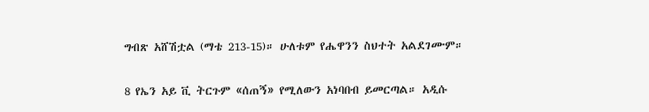ግብጽ አሸሽቷል (ማቴ 213-15)። ሁለቱም የሔዋንን ስህተት አልደገሙም።

8 የኤን አይ ቪ ትርጉም «ሰጠኝ» የሚለውን አነባበብ ይመርጣል። አዲሱ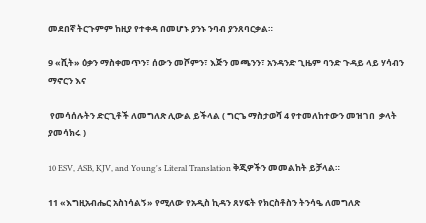መደበኛ ትርጉምም ከዚያ የተቀዳ በመሆኑ ያንኑ ንባብ ያንጸባርቃል።

9 «ሺት» ዕቃን ማስቀመጥን፣ ሰውን መሾምን፣ እጅን መጫንን፣ አንዳንድ ጊዜም ባንድ ጉዳይ ላይ ሃሳብን ማኖርን እና

 የመሳሰሉትን ድርጊቶች ለመግለጽ ሊውል ይችላል ( ግርጌ ማስታወሻ 4 የተመለከተውን መዝገበ  ቃላት ያመሳክሩ )

10 ESV, ASB, KJV, and Young's Literal Translation ቅጂዎችን መመልከት ይቻላል።

11 «እግዚአብሔር አስነሳልኝ» የሚለው የአዲስ ኪዳን ጸሃፍት የክርስቶስን ትንሳዔ ለመግለጽ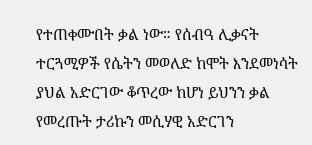የተጠቀሙበት ቃል ነው። የሰብዓ ሊቃናት ተርጓሚዎች የሴትን መወለድ ከሞት እንደመነሳት ያህል አድርገው ቆጥረው ከሆነ ይህንን ቃል የመረጡት ታሪኩን መሲሃዊ አድርገን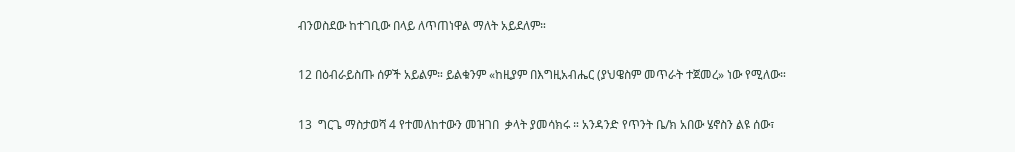ብንወስደው ከተገቢው በላይ ለጥጠነዋል ማለት አይደለም።

12 በዕብራይስጡ ሰዎች አይልም። ይልቁንም «ከዚያም በእግዚአብሔር (ያህዌስም መጥራት ተጀመረ» ነው የሚለው።

13  ግርጌ ማስታወሻ 4 የተመለከተውን መዝገበ  ቃላት ያመሳክሩ ። አንዳንድ የጥንት ቤ/ክ አበው ሄኖስን ልዩ ሰው፣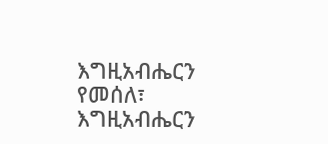እግዚአብሔርን የመሰለ፣ እግዚአብሔርን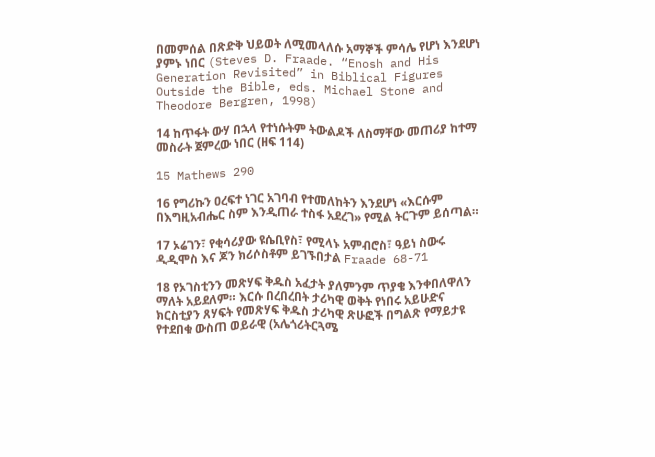በመምሰል በጽድቅ ህይወት ለሚመላለሱ አማኞች ምሳሌ የሆነ እንደሆነ ያምኑ ነበር (Steves D. Fraade. “Enosh and His Generation Revisited” in Biblical Figures Outside the Bible, eds. Michael Stone and Theodore Bergren, 1998)

14 ከጥፋት ውሃ በኋላ የተነሱትም ትውልዶች ለስማቸው መጠሪያ ከተማ መስራት ጀምረው ነበር (ዘፍ 114)

15 Mathews 290

16 የግሪኩን ዐረፍተ ነገር አገባብ የተመለከትን እንደሆነ «እርሱም በእግዚአብሔር ስም እንዲጠራ ተስፋ አደረገ» የሚል ትርጉም ይሰጣል።

17 ኦሬገን፣ የቂሳሪያው ዩሴቢየስ፣ የሚላኑ አምብሮስ፣ ዓይነ ስውሩ ዲዲሞስ እና ጆን ክሪሶስቶም ይገኙበታል Fraade 68-71

18 የኦገስቲንን መጽሃፍ ቅዱስ አፈታት ያለምንም ጥያቄ እንቀበለዋለን ማለት አይደለም። እርሱ በረበረበት ታሪካዊ ወቅት የነበሩ አይሁድና ክርስቲያን ጸሃፍት የመጽሃፍ ቅዱስ ታሪካዊ ጽሁፎች በግልጽ የማይታዩ የተደበቁ ውስጠ ወይራዊ (አሌጎሪትርጓሜ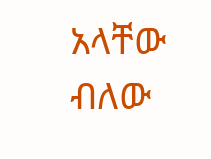አላቸው ብለው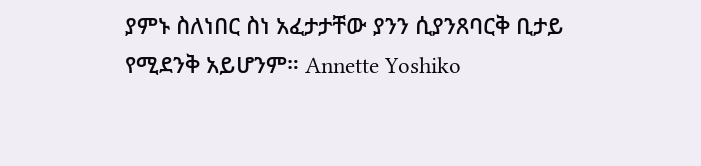ያምኑ ስለነበር ስነ አፈታታቸው ያንን ሲያንጸባርቅ ቢታይ የሚደንቅ አይሆንም። Annette Yoshiko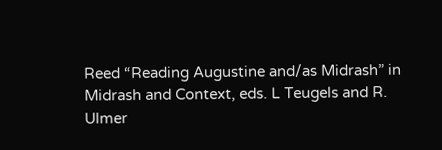Reed “Reading Augustine and/as Midrash” in Midrash and Context, eds. L Teugels and R. Ulmer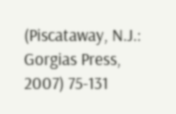(Piscataway, N.J.: Gorgias Press, 2007) 75-131